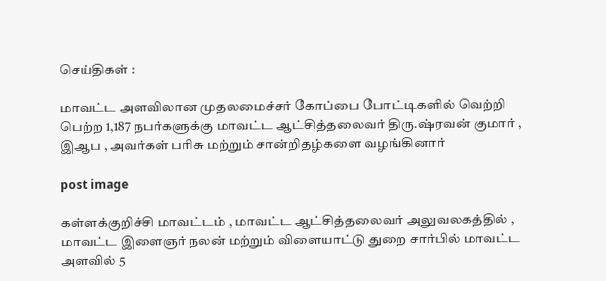செய்திகள் :

மாவட்ட அளவிலான முதலமைச்சர் கோப்பை போட்டிகளில் வெற்றி பெற்ற 1,187 நபர்களுக்கு மாவட்ட ஆட்சித்தலைவர் திரு.ஷ்ரவன் குமார் , இஆப , அவர்கள் பரிசு மற்றும் சான்றிதழ்களை வழங்கினார்

post image

கள்ளக்குறிச்சி மாவட்டம் , மாவட்ட ஆட்சித்தலைவர் அலுவலகத்தில் , மாவட்ட இளைஞர் நலன் மற்றும் விளையாட்டு துறை சார்பில் மாவட்ட அளவில் 5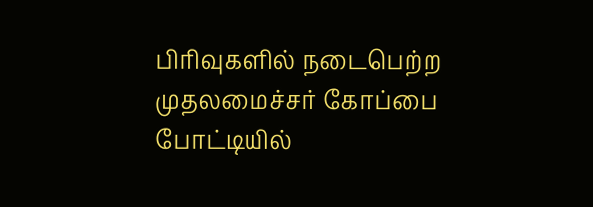பிரிவுகளில் நடைபெற்ற முதலமைச்சர் கோப்பை போட்டியில்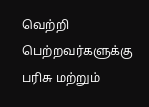வெற்றி பெற்றவர்களுக்கு பரிசு மற்றும்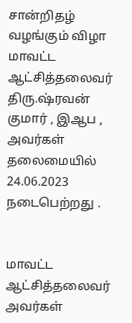சான்றிதழ் வழங்கும் விழா மாவட்ட ஆட்சித்தலைவர் திரு.ஷ்ரவன் குமார் , இஆப , அவர்கள் தலைமையில் 24.06.2023 நடைபெற்றது .


மாவட்ட ஆட்சித்தலைவர் அவர்கள்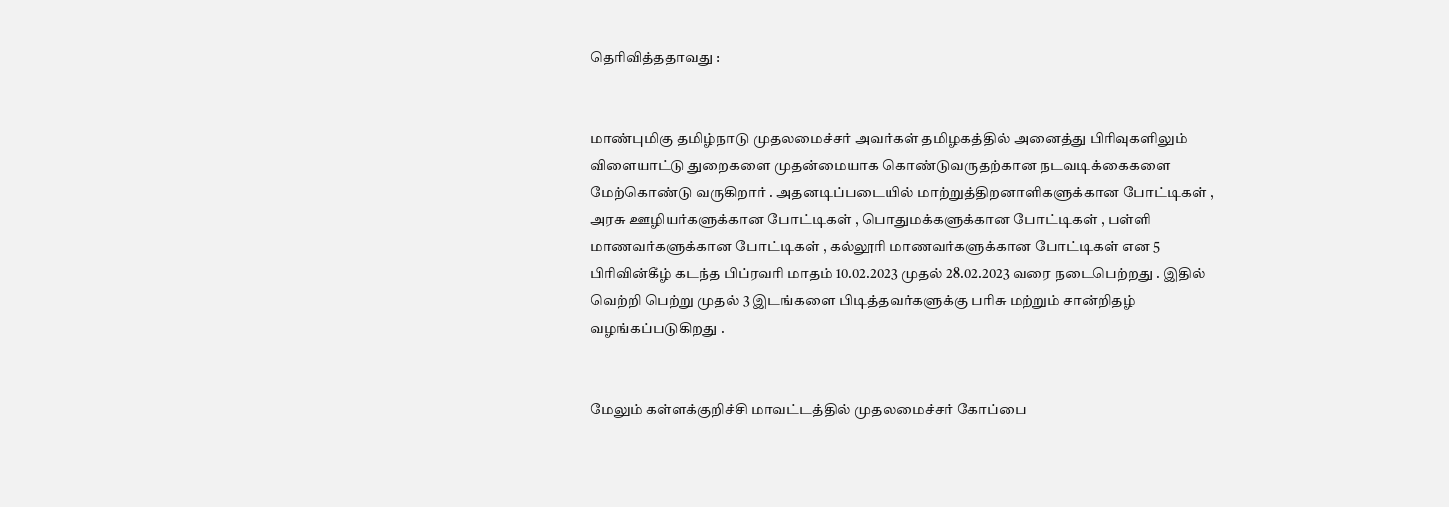தெரிவித்ததாவது :


மாண்புமிகு தமிழ்நாடு முதலமைச்சர் அவர்கள் தமிழகத்தில் அனைத்து பிரிவுகளிலும் விளையாட்டு துறைகளை முதன்மையாக கொண்டுவருதற்கான நடவடிக்கைகளை மேற்கொண்டு வருகிறார் . அதனடிப்படையில் மாற்றுத்திறனாளிகளுக்கான போட்டிகள் , அரசு ஊழியர்களுக்கான போட்டிகள் , பொதுமக்களுக்கான போட்டிகள் , பள்ளி மாணவர்களுக்கான போட்டிகள் , கல்லூரி மாணவர்களுக்கான போட்டிகள் என 5 பிரிவின்கீழ் கடந்த பிப்ரவரி மாதம் 10.02.2023 முதல் 28.02.2023 வரை நடைபெற்றது . இதில் வெற்றி பெற்று முதல் 3 இடங்களை பிடித்தவர்களுக்கு பரிசு மற்றும் சான்றிதழ் வழங்கப்படுகிறது .


மேலும் கள்ளக்குறிச்சி மாவட்டத்தில் முதலமைச்சர் கோப்பை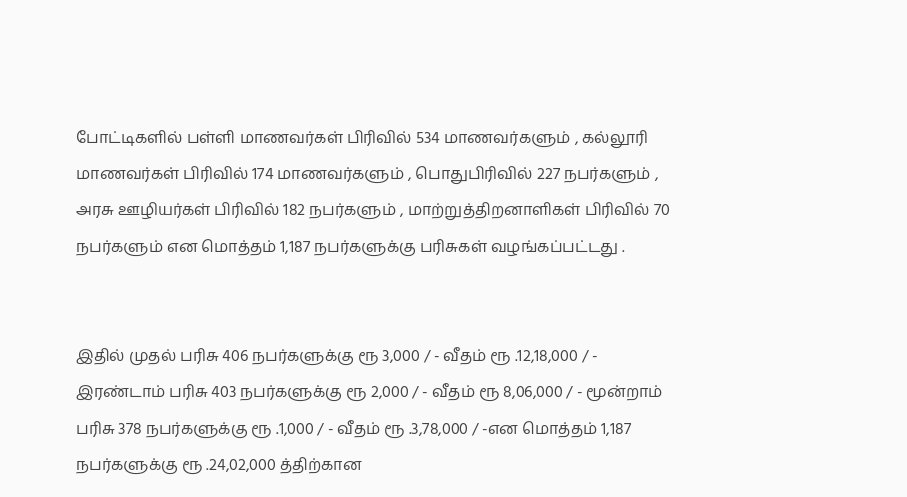போட்டிகளில் பள்ளி மாணவர்கள் பிரிவில் 534 மாணவர்களும் , கல்லூரி மாணவர்கள் பிரிவில் 174 மாணவர்களும் , பொதுபிரிவில் 227 நபர்களும் , அரசு ஊழியர்கள் பிரிவில் 182 நபர்களும் , மாற்றுத்திறனாளிகள் பிரிவில் 70 நபர்களும் என மொத்தம் 1,187 நபர்களுக்கு பரிசுகள் வழங்கப்பட்டது .


இதில் முதல் பரிசு 406 நபர்களுக்கு ரூ 3,000 / - வீதம் ரூ .12,18,000 / - இரண்டாம் பரிசு 403 நபர்களுக்கு ரூ 2,000 / - வீதம் ரூ 8,06,000 / - மூன்றாம் பரிசு 378 நபர்களுக்கு ரூ .1,000 / - வீதம் ரூ .3,78,000 / -என மொத்தம் 1,187 நபர்களுக்கு ரூ .24,02,000 த்திற்கான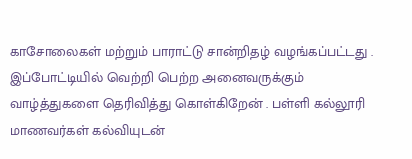காசோலைகள் மற்றும் பாராட்டு சான்றிதழ் வழங்கப்பட்டது . இப்போட்டியில் வெற்றி பெற்ற அனைவருக்கும் வாழ்த்துகளை தெரிவித்து கொள்கிறேன் . பள்ளி கல்லூரி மாணவர்கள் கல்வியுடன்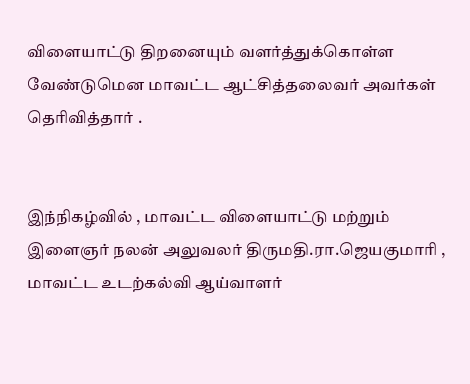விளையாட்டு திறனையும் வளர்த்துக்கொள்ள வேண்டுமென மாவட்ட ஆட்சித்தலைவர் அவர்கள் தெரிவித்தார் .


இந்நிகழ்வில் , மாவட்ட விளையாட்டு மற்றும் இளைஞர் நலன் அலுவலர் திருமதி.ரா.ஜெயகுமாரி , மாவட்ட உடற்கல்வி ஆய்வாளர்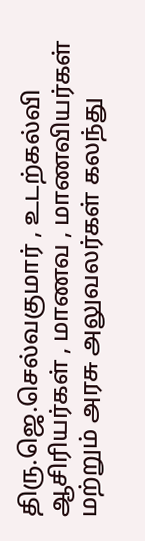திரு.ஜெ.செல்வகுமார் , உடற்கல்வி ஆசிரியர்கள் , மாணவ , மாணவியர்கள் மற்றும் அரசு அலுவலர்கள் கலந்து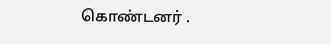கொண்டனர் .